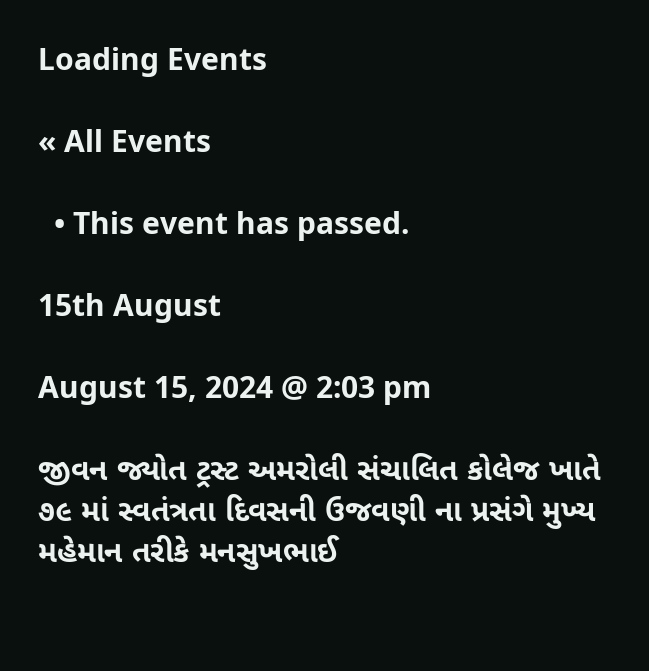Loading Events

« All Events

  • This event has passed.

15th August

August 15, 2024 @ 2:03 pm

જીવન જ્યોત ટ્રસ્ટ અમરોલી સંચાલિત કોલેજ ખાતે ૭૯ માં સ્વતંત્રતા દિવસની ઉજવણી ના પ્રસંગે મુખ્ય
મહેમાન તરીકે મનસુખભાઈ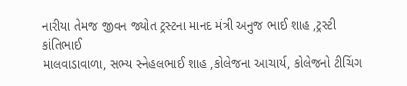નારીયા તેમજ જીવન જ્યોત ટ્રસ્ટના માનદ મંત્રી અનુજ ભાઈ શાહ ,ટ્રસ્ટી કાંતિભાઈ
માલવાડાવાળા, સભ્ય સ્નેહલભાઈ શાહ ,કોલેજના આચાર્ય, કોલેજનો ટીચિંગ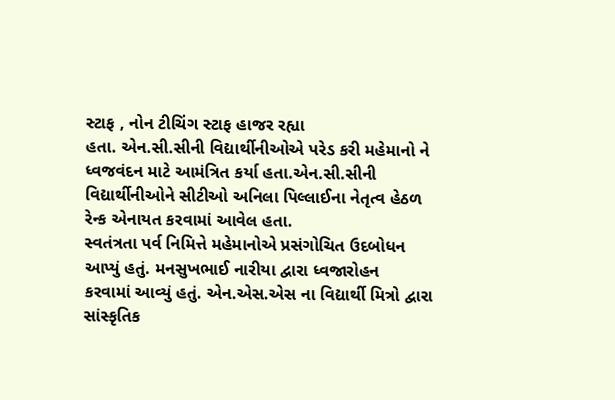સ્ટાફ , નોન ટીચિંગ સ્ટાફ હાજર રહ્યા
હતા. એન.સી.સીની વિદ્યાર્થીનીઓએ પરેડ કરી મહેમાનો ને ધ્વજવંદન માટે આમંત્રિત કર્યા હતા.એન.સી.સીની
વિદ્યાર્થીનીઓને સીટીઓ અનિલા પિલ્લાઈના નેતૃત્વ હેઠળ રેન્ક એનાયત કરવામાં આવેલ હતા.
સ્વતંત્રતા પર્વ નિમિત્તે મહેમાનોએ પ્રસંગોચિત ઉદબોધન આપ્યું હતું. મનસુખભાઈ નારીયા દ્વારા ધ્વજારોહન
કરવામાં આવ્યું હતું. એન.એસ.એસ ના વિદ્યાર્થી મિત્રો દ્વારા સાંસ્કૃતિક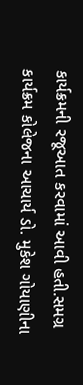કાર્યક્રમની રજૂઆત કરવામાં આવી હતી.સમગ્ર
કાર્યક્રમ કોલેજના આચાર્ય ડો. મુકેશ ગોયાણીના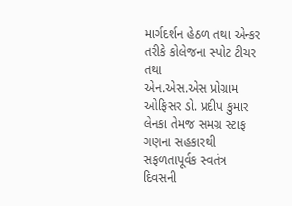માર્ગદર્શન હેઠળ તથા એન્કર તરીકે કોલેજના સ્પોટ ટીચર તથા
એન.એસ.એસ પ્રોગ્રામ ઓફિસર ડો. પ્રદીપ કુમાર લેનકા તેમજ સમગ્ર સ્ટાફ ગણના સહકારથી સફળતાપૂર્વક સ્વતંત્ર
દિવસની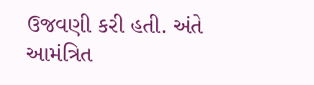ઉજવણી કરી હતી. અંતે આમંત્રિત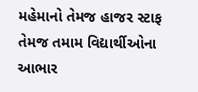મહેમાનો તેમજ હાજર સ્ટાફ તેમજ તમામ વિદ્યાર્થીઓના આભાર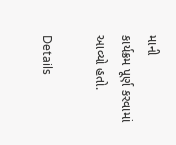માની
કાર્યક્રમ પૂર્ણ કરવામાં આવ્યો હતો.

Details